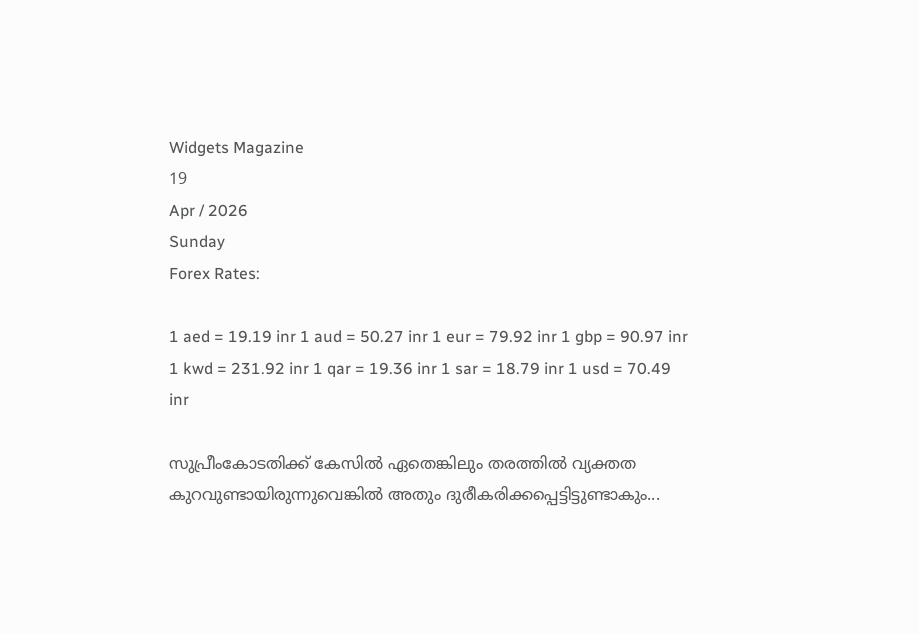Widgets Magazine
19
Apr / 2026
Sunday
Forex Rates:

1 aed = 19.19 inr 1 aud = 50.27 inr 1 eur = 79.92 inr 1 gbp = 90.97 inr 1 kwd = 231.92 inr 1 qar = 19.36 inr 1 sar = 18.79 inr 1 usd = 70.49 inr

സുപ്രീംകോടതിക്ക് കേസില്‍ ഏതെങ്കിലും തരത്തില്‍ വ്യക്തത കുറവുണ്ടായിരുന്നുവെങ്കില്‍ അതും ദുരീകരിക്കപ്പെട്ടിട്ടുണ്ടാകും...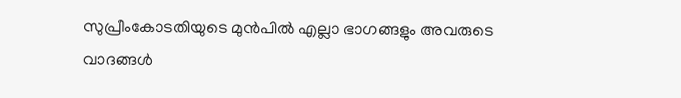സുപ്രീംകോടതിയുടെ മുന്‍പില്‍ എല്ലാ ഭാഗങ്ങളും അവരുടെ വാദങ്ങള്‍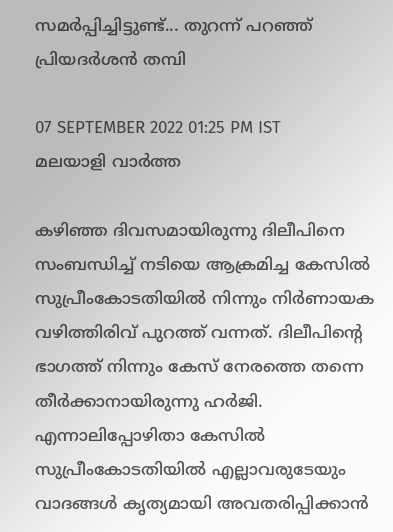സമര്‍പ്പിച്ചിട്ടുണ്ട്... തുറന്ന് പറഞ്ഞ് പ്രിയദര്‍ശന്‍ തമ്പി

07 SEPTEMBER 2022 01:25 PM IST
മലയാളി വാര്‍ത്ത

കഴിഞ്ഞ ദിവസമായിരുന്നു ദിലീപിനെ സംബന്ധിച്ച് നടിയെ ആക്രമിച്ച കേസിൽ സുപ്രീംകോടതിയിൽ നിന്നും നിർണായക വഴിത്തിരിവ് പുറത്ത് വന്നത്. ദിലീപിന്റെ ഭാഗത്ത് നിന്നും കേസ് നേരത്തെ തന്നെ തീർക്കാനായിരുന്നു ഹർജി. എന്നാലിപ്പോഴിതാ കേസില്‍ സുപ്രീംകോടതിയില്‍ എല്ലാവരുടേയും വാദങ്ങള്‍ കൃത്യമായി അവതരിപ്പിക്കാന്‍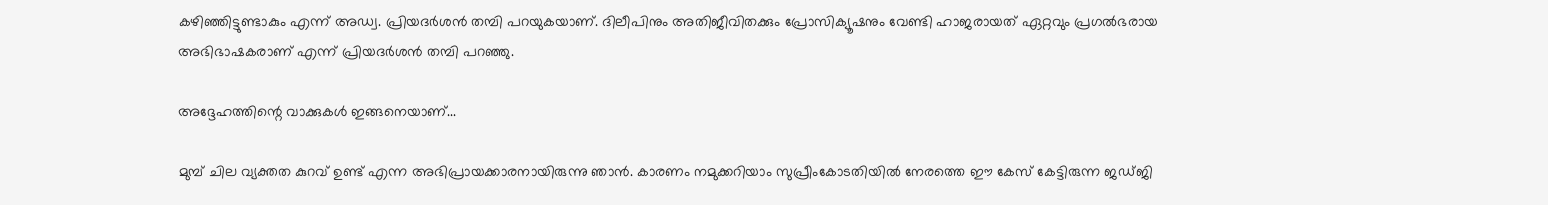കഴിഞ്ഞിട്ടുണ്ടാകും എന്ന് അഡ്വ. പ്രിയദര്‍ശന്‍ തമ്പി പറയുകയാണ്. ദിലീപിനും അതിജീവിതക്കും പ്രോസിക്യൂഷനും വേണ്ടി ഹാജരായത് ഏറ്റവും പ്രഗല്‍ഭരായ അഭിഭാഷകരാണ് എന്ന് പ്രിയദര്‍ശന്‍ തമ്പി പറഞ്ഞു.

അദ്ദേഹത്തിന്റെ വാക്കുകള്‍ ഇങ്ങനെയാണ്...

മുമ്പ് ചില വ്യക്തത കുറവ് ഉണ്ട് എന്ന അഭിപ്രായക്കാരനായിരുന്നു ഞാന്‍. കാരണം നമുക്കറിയാം സുപ്രീംകോടതിയില്‍ നേരത്തെ ഈ കേസ് കേട്ടിരുന്ന ജഡ്ജി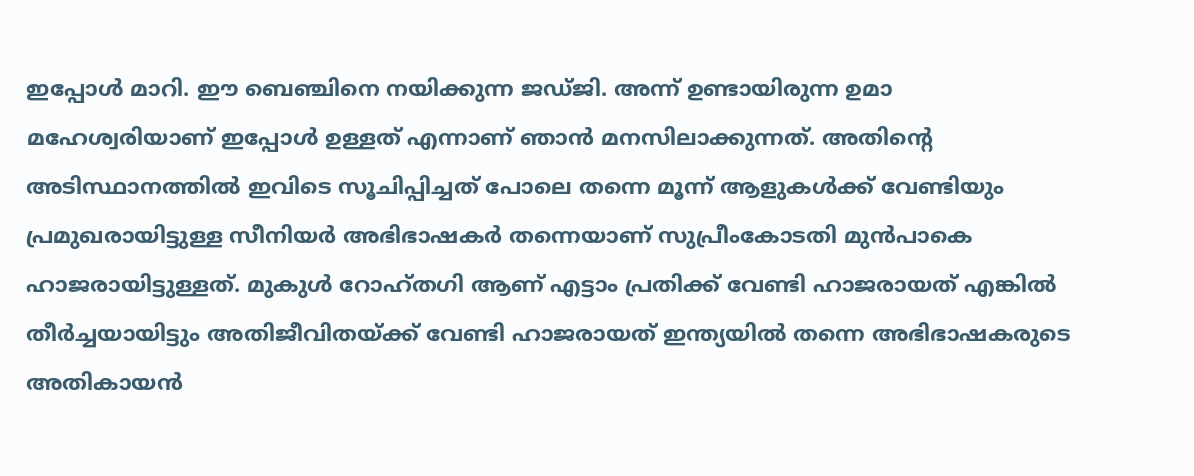ഇപ്പോള്‍ മാറി. ഈ ബെഞ്ചിനെ നയിക്കുന്ന ജഡ്ജി. അന്ന് ഉണ്ടായിരുന്ന ഉമാ മഹേശ്വരിയാണ് ഇപ്പോള്‍ ഉള്ളത് എന്നാണ് ഞാന്‍ മനസിലാക്കുന്നത്. അതിന്റെ അടിസ്ഥാനത്തില്‍ ഇവിടെ സൂചിപ്പിച്ചത് പോലെ തന്നെ മൂന്ന് ആളുകള്‍ക്ക് വേണ്ടിയും പ്രമുഖരായിട്ടുള്ള സീനിയര്‍ അഭിഭാഷകര്‍ തന്നെയാണ് സുപ്രീംകോടതി മുന്‍പാകെ ഹാജരായിട്ടുള്ളത്. മുകുള്‍ റോഹ്തഗി ആണ് എട്ടാം പ്രതിക്ക് വേണ്ടി ഹാജരായത് എങ്കില്‍ തീര്‍ച്ചയായിട്ടും അതിജീവിതയ്ക്ക് വേണ്ടി ഹാജരായത് ഇന്ത്യയില്‍ തന്നെ അഭിഭാഷകരുടെ അതികായന്‍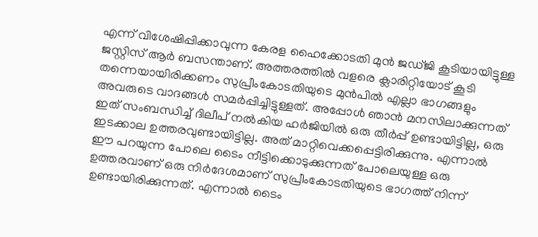എന്ന് വിശേഷിപ്പിക്കാവുന്ന കേരള ഹൈക്കോടതി മുന്‍ ജഡ്ജി കൂടിയായിട്ടുള്ള ജസ്റ്റിസ് ആര്‍ ബസന്താണ്. അത്തരത്തില്‍ വളരെ ക്ലാരിറ്റിയോട് കൂടി തന്നെയായിരിക്കണം സുപ്രീംകോടതിയുടെ മുന്‍പില്‍ എല്ലാ ഭാഗങ്ങളും അവരുടെ വാദങ്ങള്‍ സമര്‍പ്പിച്ചിട്ടുള്ളത്. അപ്പോള്‍ ഞാന്‍ മനസിലാക്കുന്നത് ഇത് സംബന്ധിച്ച് ദിലീപ് നല്‍കിയ ഹര്‍ജിയില്‍ ഒരു തീര്‍പ്പ് ഉണ്ടായിട്ടില്ല, ഒരു ഇടക്കാല ഉത്തരവുണ്ടായിട്ടില്ല. അത് മാറ്റിവെക്കപ്പെട്ടിരിക്കുന്നു. എന്നാല്‍ ഈ പറയുന്ന പോലെ ടൈം നീട്ടിക്കൊടുക്കുന്നത് പോലെയുള്ള ഒരു ഉത്തരവാണ് ഒരു നിര്‍ദേശമാണ് സുപ്രീംകോടതിയുടെ ഭാഗത്ത് നിന്ന് ഉണ്ടായിരിക്കുന്നത്. എന്നാല്‍ ടൈം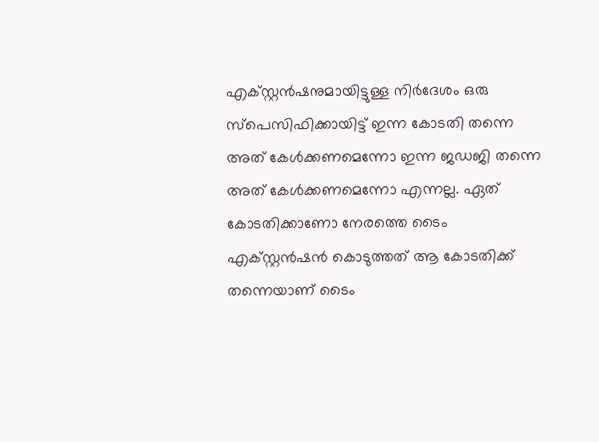എക്സ്റ്റന്‍ഷനുമായിട്ടുള്ള നിര്‍ദേശം ഒരു സ്‌പെസിഫിക്കായിട്ട് ഇന്ന കോടതി തന്നെ അത് കേള്‍ക്കണമെന്നോ ഇന്ന ജഡജി തന്നെ അത് കേള്‍ക്കണമെന്നോ എന്നല്ല. ഏത് കോടതിക്കാണോ നേരത്തെ ടൈം എക്‌സ്റ്റന്‍ഷന്‍ കൊടുത്തത് ആ കോടതിക്ക് തന്നെയാണ് ടൈം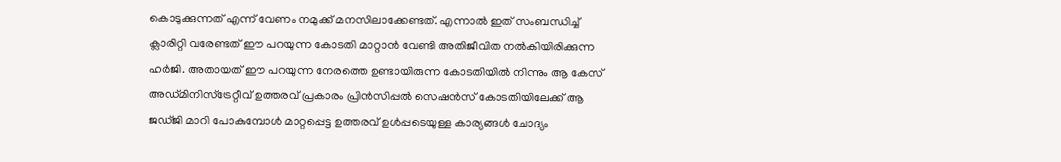കൊടുക്കുന്നത് എന്ന് വേണം നമുക്ക് മനസിലാക്കേണ്ടത്. എന്നാല്‍ ഇത് സംബന്ധിച്ച് ക്ലാരിറ്റി വരേണ്ടത് ഈ പറയുന്ന കോടതി മാറ്റാന്‍ വേണ്ടി അതിജീവിത നല്‍കിയിരിക്കുന്ന ഹര്‍ജി. അതായത് ഈ പറയുന്ന നേരത്തെ ഉണ്ടായിരുന്ന കോടതിയില്‍ നിന്നും ആ കേസ് അഡ്മിനിസ്‌ട്രേറ്റീവ് ഉത്തരവ് പ്രകാരം പ്രിന്‍സിപ്പല്‍ സെഷന്‍സ് കോടതിയിലേക്ക് ആ ജഡ്ജി മാറി പോകുമ്പോള്‍ മാറ്റപ്പെട്ട ഉത്തരവ് ഉള്‍പ്പടെയുള്ള കാര്യങ്ങള്‍ ചോദ്യം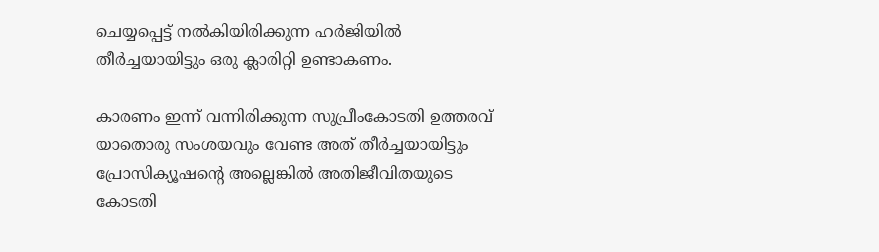ചെയ്യപ്പെട്ട് നല്‍കിയിരിക്കുന്ന ഹര്‍ജിയില്‍ തീര്‍ച്ചയായിട്ടും ഒരു ക്ലാരിറ്റി ഉണ്ടാകണം.

കാരണം ഇന്ന് വന്നിരിക്കുന്ന സുപ്രീംകോടതി ഉത്തരവ് യാതൊരു സംശയവും വേണ്ട അത് തീര്‍ച്ചയായിട്ടും പ്രോസിക്യൂഷന്റെ അല്ലെങ്കില്‍ അതിജീവിതയുടെ കോടതി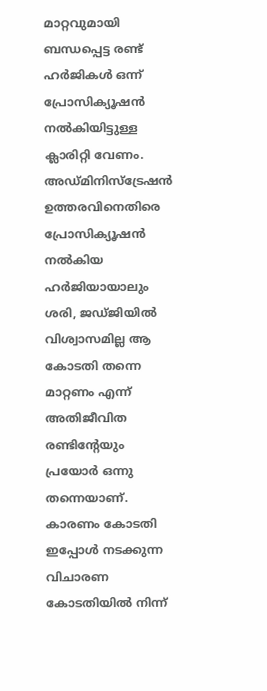മാറ്റവുമായി ബന്ധപ്പെട്ട രണ്ട് ഹര്‍ജികള്‍ ഒന്ന് പ്രോസിക്യൂഷന്‍ നല്‍കിയിട്ടുള്ള ക്ലാരിറ്റി വേണം. അഡ്മിനിസ്‌ട്രേഷന്‍ ഉത്തരവിനെതിരെ പ്രോസിക്യൂഷന്‍ നല്‍കിയ ഹര്‍ജിയായാലും ശരി, ജഡ്ജിയില്‍ വിശ്വാസമില്ല ആ കോടതി തന്നെ മാറ്റണം എന്ന് അതിജീവിത രണ്ടിന്റേയും പ്രയോര്‍ ഒന്നു തന്നെയാണ്. കാരണം കോടതി ഇപ്പോള്‍ നടക്കുന്ന വിചാരണ കോടതിയില്‍ നിന്ന്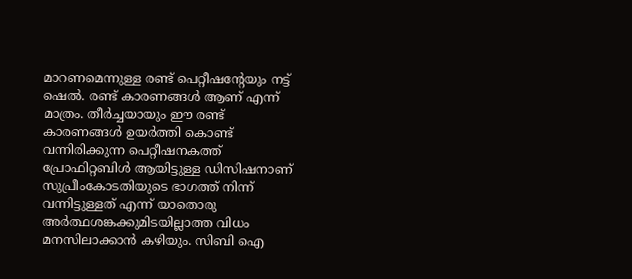മാറണമെന്നുള്ള രണ്ട് പെറ്റീഷന്റേയും നട്ട് ഷെല്‍. രണ്ട് കാരണങ്ങള്‍ ആണ് എന്ന് മാത്രം. തീര്‍ച്ചയായും ഈ രണ്ട് കാരണങ്ങള്‍ ഉയര്‍ത്തി കൊണ്ട് വന്നിരിക്കുന്ന പെറ്റീഷനകത്ത് പ്രോഫിറ്റബിള്‍ ആയിട്ടുള്ള ഡിസിഷനാണ് സുപ്രീംകോടതിയുടെ ഭാഗത്ത് നിന്ന് വന്നിട്ടുള്ളത് എന്ന് യാതൊരു അര്‍ത്ഥശങ്കക്കുമിടയില്ലാത്ത വിധം മനസിലാക്കാന്‍ കഴിയും. സിബി ഐ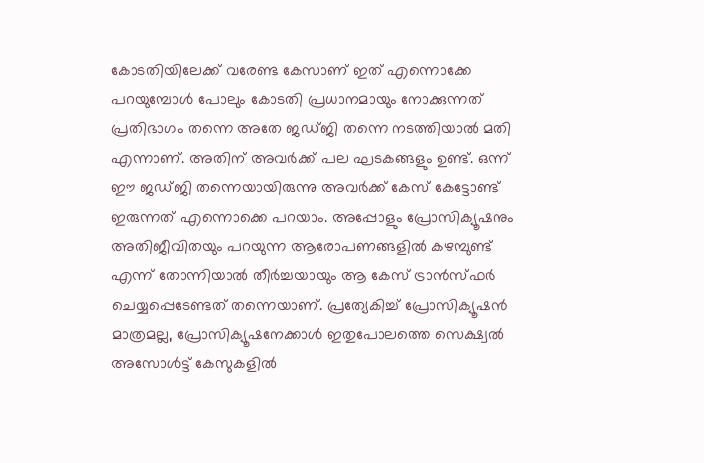കോടതിയിലേക്ക് വരേണ്ട കേസാണ് ഇത് എന്നൊക്കേ പറയുമ്പോള്‍ പോലും കോടതി പ്രധാനമായും നോക്കുന്നത് പ്രതിഭാഗം തന്നെ അതേ ജഡ്ജി തന്നെ നടത്തിയാല്‍ മതി എന്നാണ്. അതിന് അവര്‍ക്ക് പല ഘടകങ്ങളും ഉണ്ട്. ഒന്ന് ഈ ജഡ്ജി തന്നെയായിരുന്നു അവര്‍ക്ക് കേസ് കേട്ടോണ്ട് ഇരുന്നത് എന്നൊക്കെ പറയാം. അപ്പോളും പ്രോസിക്യൂഷനും അതിജീവിതയും പറയുന്ന ആരോപണങ്ങളില്‍ കഴമ്പുണ്ട് എന്ന് തോന്നിയാല്‍ തീര്‍ച്ചയായും ആ കേസ് ട്രാന്‍സ്ഫര്‍ ചെയ്യപ്പെടേണ്ടത് തന്നെയാണ്. പ്രത്യേകിച്ച് പ്രോസിക്യൂഷന്‍ മാത്രമല്ല, പ്രോസിക്യൂഷനേക്കാള്‍ ഇതുപോലത്തെ സെക്ഷ്വല്‍ അസോള്‍ട്ട് കേസുകളില്‍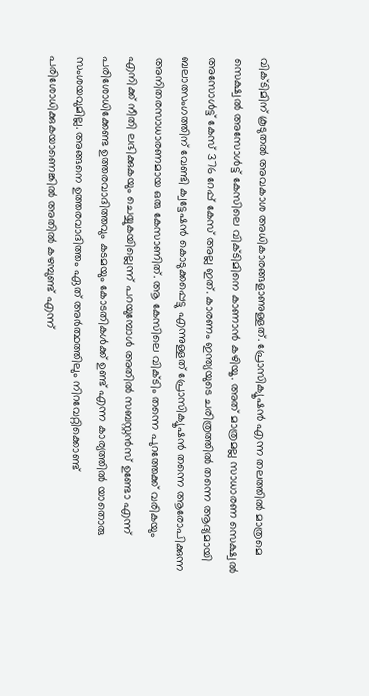വിക്ടിമിന് കൂടുതല്‍ അവകാശ അധികാരങ്ങളാണുള്ളത്. പ്രോസിക്യൂഷന്‍ എന്ന തലത്തില്‍ മാത്രമെ സെക്ഷ്വല്‍ അസോള്‍ട്ട് കേസിലെ വിക്ടിമിനെ കാണാന്‍ കഴിയൂ. അത് മാത്രമല്ല സാധാരണ സെക്ഷ്വല്‍ അസോള്‍ട്ട് കേസ് 376 റേപ്പ് കേസ് അല്ല ഇത്. കാരണം ഇന്ത്യയുടെ ചരിത്രത്തില്‍ തന്നെ ആദ്യമായി ബലാത്സംഗത്തിന് വേണ്ടി ക്വട്ടേഷന്‍ കൊടുക്കപ്പെട്ടു എന്നുള്ളത് പ്രോസിക്യൂഷന്‍ തന്നെ ആരോപിക്കുന്ന അനിതരസാധാരണമായ ഒരു കേസാണിത്. ആ കേസിലെ വിക്ടിം തന്നെ പുറത്തേക്ക് വരികയും എനിക്ക് നീതി ലഭിക്കുകയും ചെയ്യുകയില്ലെന്ന് പറയുമ്പോള്‍ അതില്‍ സബസ്റ്റന്‍സ് ഉണ്ടോ എന്ന് പരിശോധിക്കേണ്ട ഉത്തരവാദിത്തവും കടമയും കോടതികള്‍ക്ക് ഉണ്ട് എന്ന കാര്യത്തില്‍ യാതൊരു സംശയവുമില്ല. അങ്ങനെ ഉത്തരവാദിത്തം ഏത് അര്‍ത്ഥത്തിലും നിറവേറ്റിക്കൊണ്ട് പരിശോധിക്കുകയാണെങ്കില്‍ അതില്‍ കഴമ്പുണ്ട് എന്ന്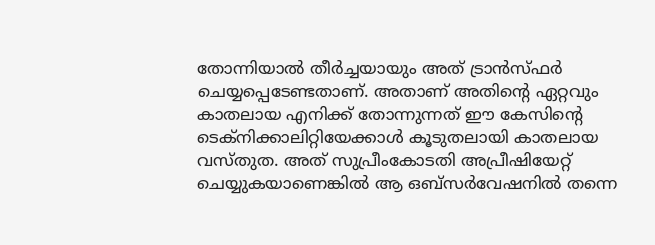തോന്നിയാല്‍ തീര്‍ച്ചയായും അത് ട്രാന്‍സ്ഫര്‍ ചെയ്യപ്പെടേണ്ടതാണ്. അതാണ് അതിന്റെ ഏറ്റവും കാതലായ എനിക്ക് തോന്നുന്നത് ഈ കേസിന്റെ ടെക്‌നിക്കാലിറ്റിയേക്കാള്‍ കൂടുതലായി കാതലായ വസ്തുത. അത് സുപ്രീംകോടതി അപ്രീഷിയേറ്റ് ചെയ്യുകയാണെങ്കില്‍ ആ ഒബ്‌സര്‍വേഷനില്‍ തന്നെ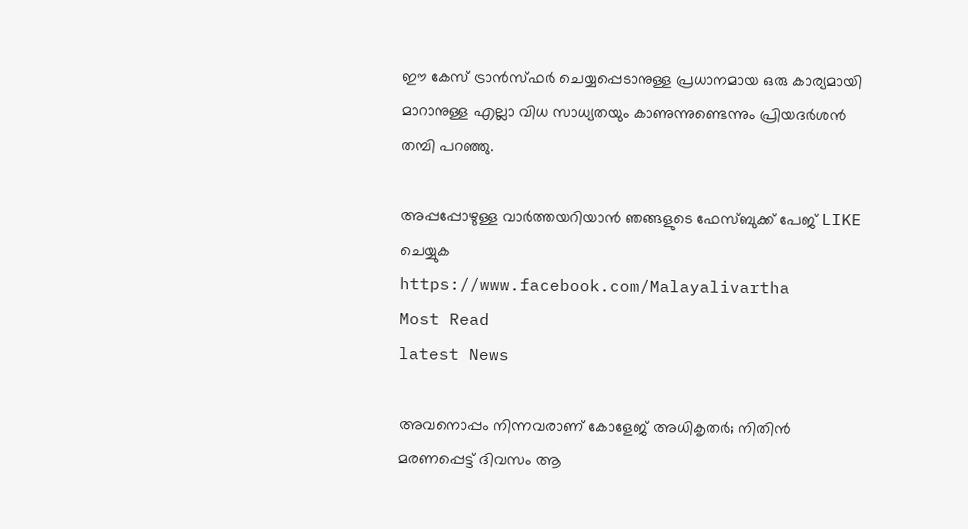ഈ കേസ് ട്രാന്‍സ്ഫര്‍ ചെയ്യപ്പെടാനുള്ള പ്രധാനമായ ഒരു കാര്യമായി മാറാനുള്ള എല്ലാ വിധ സാധ്യതയും കാണുന്നുണ്ടെന്നും പ്രിയദര്‍ശന്‍ തമ്പി പറഞ്ഞു.

അപ്പപ്പോഴുള്ള വാര്‍ത്തയറിയാന്‍ ഞങ്ങളുടെ ഫേസ്‌ബുക്ക്‌ പേജ് LIKE ചെയ്യുക
https://www.facebook.com/Malayalivartha
Most Read
latest News

അവനൊപ്പം നിന്നവരാണ് കോളേജ് അധികൃതർ; നിതിൻ മരണപ്പെട്ട് ദിവസം ആ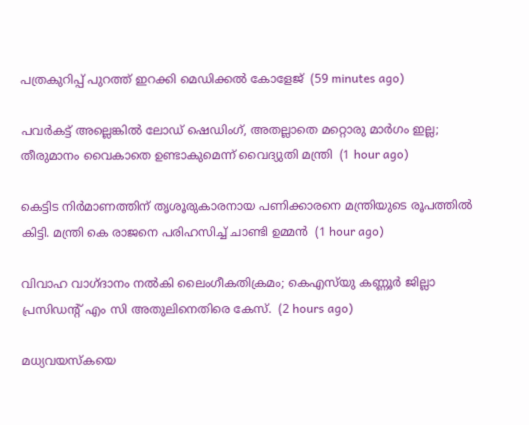പത്രകുറിപ്പ് പുറത്ത് ഇറക്കി മെഡിക്കൽ കോളേജ്  (59 minutes ago)

പവർകട്ട് അല്ലെങ്കിൽ ലോഡ് ഷെഡിംഗ്, അതല്ലാതെ മറ്റൊരു മാർഗം ഇല്ല; തീരുമാനം വൈകാതെ ഉണ്ടാകുമെന്ന് വൈദ്യുതി മന്ത്രി  (1 hour ago)

കെട്ടിട നിർമാണത്തിന് തൃശൂരുകാരനായ പണിക്കാരനെ മന്ത്രിയുടെ രൂപത്തിൽ കിട്ടി. മന്ത്രി കെ രാജനെ പരിഹസിച്ച് ചാണ്ടി ഉമ്മൻ  (1 hour ago)

വിവാഹ വാഗ്ദാനം നൽകി ലൈംഗീകതിക്രമം; കെഎസ്‌യു കണ്ണൂര്‍ ജില്ലാ പ്രസിഡന്റ് എം സി അതുലിനെതിരെ കേസ്.  (2 hours ago)

മധ്യവയസ്‌കയെ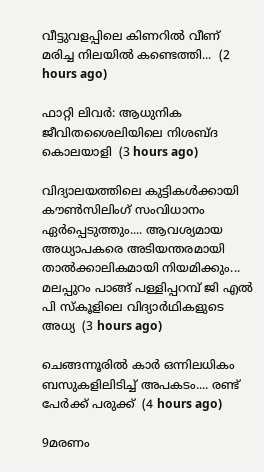വീട്ടുവളപ്പിലെ കിണറില്‍ വീണ് മരിച്ച നിലയില്‍ കണ്ടെത്തി...  (2 hours ago)

ഫാറ്റി ലിവർ: ആധുനിക ജീവിതശൈലിയിലെ നിശബ്ദ കൊലയാളി  (3 hours ago)

വിദ്യാലയത്തിലെ കുട്ടികൾക്കായി കൗൺസിലിംഗ് സംവിധാനം ഏർപ്പെടുത്തും.... ആവശ്യമായ അധ്യാപകരെ അടിയന്തരമായി താൽക്കാലികമായി നിയമിക്കും... മലപ്പുറം പാങ്ങ് പള്ളിപ്പറമ്പ് ജി എൽ പി സ്‌കൂളിലെ വിദ്യാര്‍ഥികളുടെ അധ്യ  (3 hours ago)

ചെങ്ങന്നൂരിൽ കാർ ഒന്നിലധികം ബസുകളിലിടിച്ച് അപകടം.... രണ്ട് പേർക്ക് പരുക്ക്  (4 hours ago)

9മരണം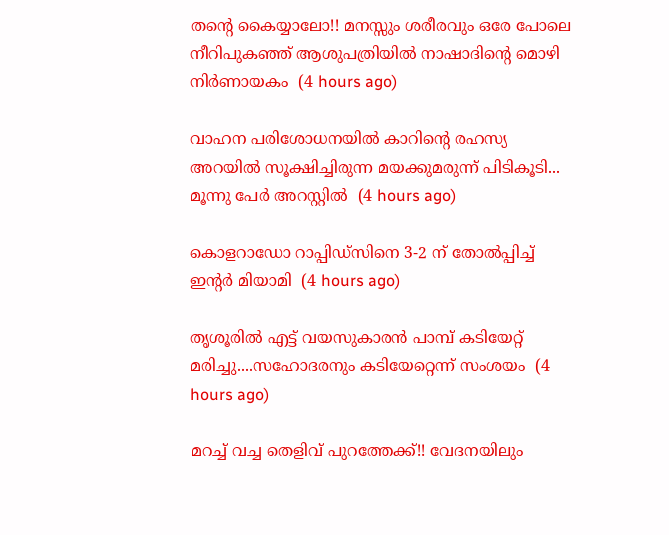തന്റെ കൈയ്യാലോ!! മനസ്സും ശരീരവും ഒരേ പോലെ നീറിപുകഞ്ഞ് ആശുപത്രിയിൽ നാഷാദിന്റെ മൊഴി നിർണായകം  (4 hours ago)

വാഹന പരിശോധനയിൽ കാറിന്റെ രഹസ്യ അറയിൽ സൂക്ഷിച്ചിരുന്ന മയക്കുമരുന്ന് പിടികൂടി... മൂന്നു പേർ അറസ്റ്റിൽ  (4 hours ago)

കൊളറാഡോ റാപ്പിഡ്സിനെ 3-2 ന് തോൽപ്പിച്ച് ഇന്റർ മിയാമി  (4 hours ago)

തൃശൂരിൽ എട്ട് വയസുകാരൻ പാമ്പ് കടിയേറ്റ് മരിച്ചു....സഹോദരനും കടിയേറ്റെന്ന് സംശയം  (4 hours ago)

മറച്ച് വച്ച തെളിവ് പുറത്തേക്ക്!! വേദനയിലും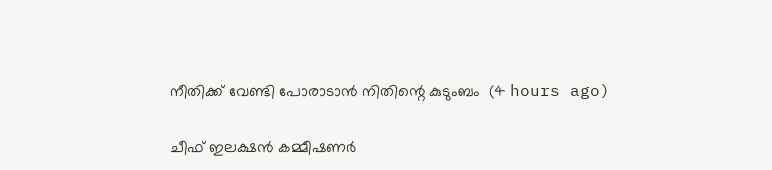നീതിക്ക് വേണ്ടി പോരാടാൻ നിതിന്റെ കുടുംബം  (4 hours ago)

ചീഫ് ഇലക്ഷൻ കമ്മീഷണർ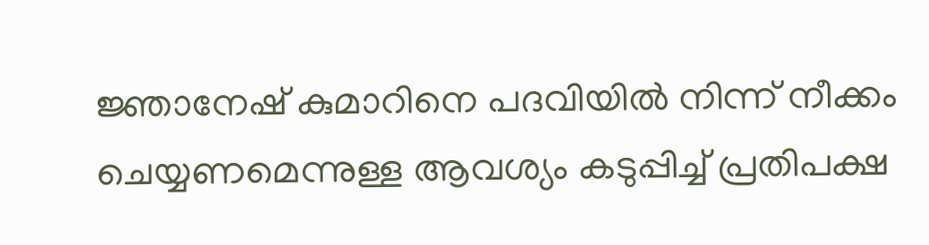ജ്ഞാനേഷ് കുമാറിനെ പദവിയിൽ നിന്ന് നീക്കം ചെയ്യണമെന്നുള്ള ആവശ്യം കടുപ്പിച്ച് പ്രതിപക്ഷ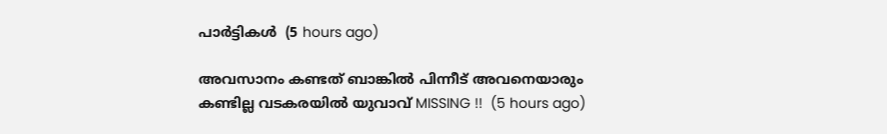പാർട്ടികൾ  (5 hours ago)

അവസാനം കണ്ടത് ബാങ്കിൽ പിന്നീട് അവനെയാരും കണ്ടില്ല വടകരയിൽ യുവാവ് MISSING !!  (5 hours ago)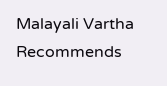Malayali Vartha Recommends